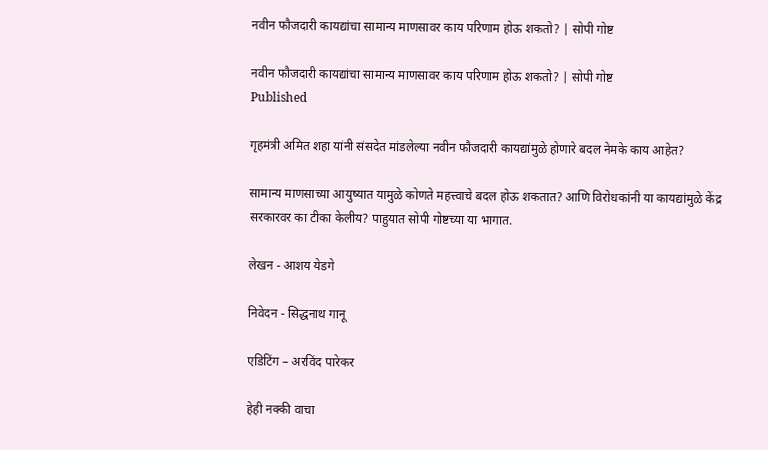नवीन फौजदारी कायद्यांचा सामान्य माणसावर काय परिणाम होऊ शकतो? | सोपी गोष्ट

नवीन फौजदारी कायद्यांचा सामान्य माणसावर काय परिणाम होऊ शकतो? | सोपी गोष्ट
Published

गृहमंत्री अमित शहा यांनी संसदेत मांडलेल्या नवीन फौजदारी कायद्यांमुळे होणारे बदल नेमके काय आहेत?

सामान्य माणसाच्या आयुष्यात यामुळे कोणते महत्त्वाचे बदल होऊ शकतात? आणि विरोधकांनी या कायद्यांमुळे केंद्र सरकारवर का टीका केलीय? पाहुयात सोपी गोष्टच्या या भागात.

लेखन - आशय येडगे

निवेदन - सिद्धनाथ गानू

एडिटिंग – अरविंद पारेकर

हेही नक्की वाचा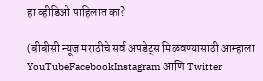हा व्हीडिओ पाहिलात का?

(बीबीसी न्यूज मराठीचे सर्व अपडेट्स मिळवण्यासाठी आम्हाला YouTubeFacebookInstagram आणि Twitter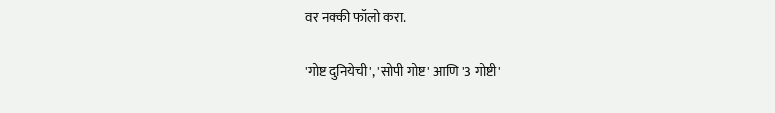वर नक्की फॉलो करा.

'गोष्ट दुनियेची', 'सोपी गोष्ट' आणि '3 गोष्टी'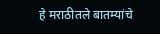हे मराठीतले बातम्यांचे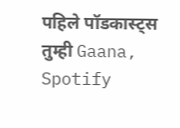पहिले पॉडकास्ट्स तुम्ही Gaana, Spotify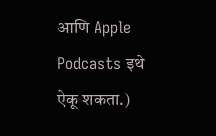आणि Apple Podcasts इथे ऐकू शकता.)